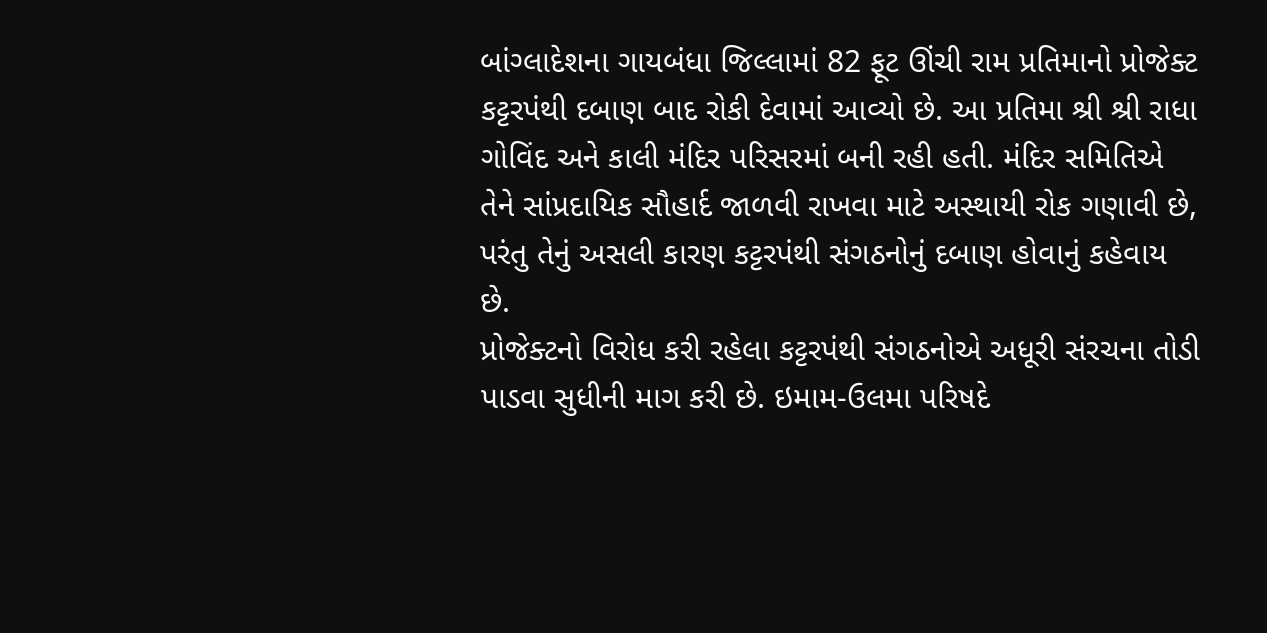બાંગ્લાદેશના ગાયબંધા જિલ્લામાં 82 ફૂટ ઊંચી રામ પ્રતિમાનો પ્રોજેક્ટ કટ્ટરપંથી દબાણ બાદ રોકી દેવામાં આવ્યો છે. આ પ્રતિમા શ્રી શ્રી રાધા ગોવિંદ અને કાલી મંદિર પરિસરમાં બની રહી હતી. મંદિર સમિતિએ તેને સાંપ્રદાયિક સૌહાર્દ જાળવી રાખવા માટે અસ્થાયી રોક ગણાવી છે, પરંતુ તેનું અસલી કારણ કટ્ટરપંથી સંગઠનોનું દબાણ હોવાનું કહેવાય છે.
પ્રોજેક્ટનો વિરોધ કરી રહેલા કટ્ટરપંથી સંગઠનોએ અધૂરી સંરચના તોડી પાડવા સુધીની માગ કરી છે. ઇમામ-ઉલમા પરિષદે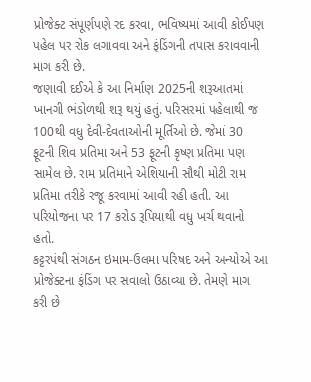પ્રોજેક્ટ સંપૂર્ણપણે રદ કરવા, ભવિષ્યમાં આવી કોઈપણ પહેલ પર રોક લગાવવા અને ફંડિંગની તપાસ કરાવવાની માગ કરી છે.
જણાવી દઈએ કે આ નિર્માણ 2025ની શરૂઆતમાં ખાનગી ભંડોળથી શરૂ થયું હતું. પરિસરમાં પહેલાથી જ 100થી વધુ દેવી-દેવતાઓની મૂર્તિઓ છે. જેમાં 30 ફૂટની શિવ પ્રતિમા અને 53 ફૂટની કૃષ્ણ પ્રતિમા પણ સામેલ છે. રામ પ્રતિમાને એશિયાની સૌથી મોટી રામ પ્રતિમા તરીકે રજૂ કરવામાં આવી રહી હતી. આ પરિયોજના પર 17 કરોડ રૂપિયાથી વધુ ખર્ચ થવાનો હતો.
કટ્ટરપંથી સંગઠન ઇમામ-ઉલમા પરિષદ અને અન્યોએ આ પ્રોજેક્ટના ફંડિંગ પર સવાલો ઉઠાવ્યા છે. તેમણે માગ કરી છે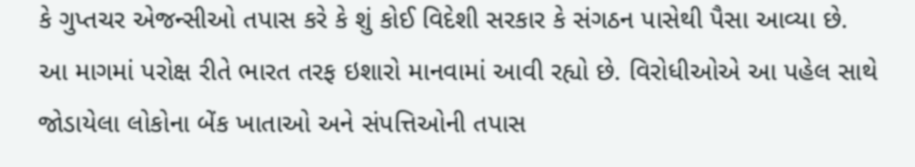કે ગુપ્તચર એજન્સીઓ તપાસ કરે કે શું કોઈ વિદેશી સરકાર કે સંગઠન પાસેથી પૈસા આવ્યા છે.
આ માગમાં પરોક્ષ રીતે ભારત તરફ ઇશારો માનવામાં આવી રહ્યો છે. વિરોધીઓએ આ પહેલ સાથે જોડાયેલા લોકોના બેંક ખાતાઓ અને સંપત્તિઓની તપાસ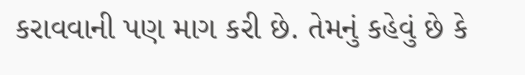કરાવવાની પણ માગ કરી છે. તેમનું કહેવું છે કે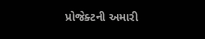પ્રોજેક્ટની અમારી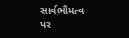સાર્વભૌમત્વ પર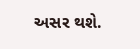અસર થશે.